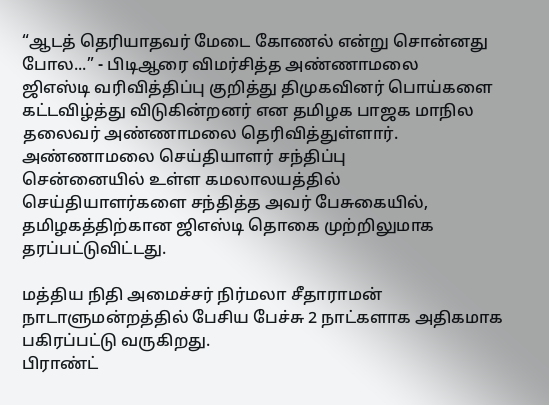“ஆடத் தெரியாதவர் மேடை கோணல் என்று சொன்னது போல...” - பிடிஆரை விமர்சித்த அண்ணாமலை
ஜிஎஸ்டி வரிவித்திப்பு குறித்து திமுகவினர் பொய்களை கட்டவிழ்த்து விடுகின்றனர் என தமிழக பாஜக மாநில தலைவர் அண்ணாமலை தெரிவித்துள்ளார்.
அண்ணாமலை செய்தியாளர் சந்திப்பு
சென்னையில் உள்ள கமலாலயத்தில் செய்தியாளர்களை சந்தித்த அவர் பேசுகையில், தமிழகத்திற்கான ஜிஎஸ்டி தொகை முற்றிலுமாக தரப்பட்டுவிட்டது.

மத்திய நிதி அமைச்சர் நிர்மலா சீதாராமன் நாடாளுமன்றத்தில் பேசிய பேச்சு 2 நாட்களாக அதிகமாக பகிரப்பட்டு வருகிறது.
பிராண்ட்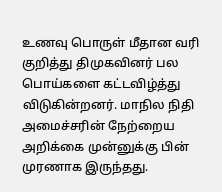உணவு பொருள் மீதான வரி குறித்து திமுகவினர் பல பொய்களை கட்டவிழ்த்து விடுகின்றனர். மாநில நிதி அமைச்சரின் நேற்றைய அறிக்கை முன்னுக்கு பின் முரணாக இருந்தது.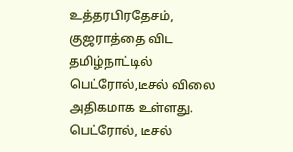உத்தரபிரதேசம், குஜராத்தை விட தமிழ்நாட்டில் பெட்ரோல்,டீசல் விலை அதிகமாக உள்ளது. பெட்ரோல், டீசல்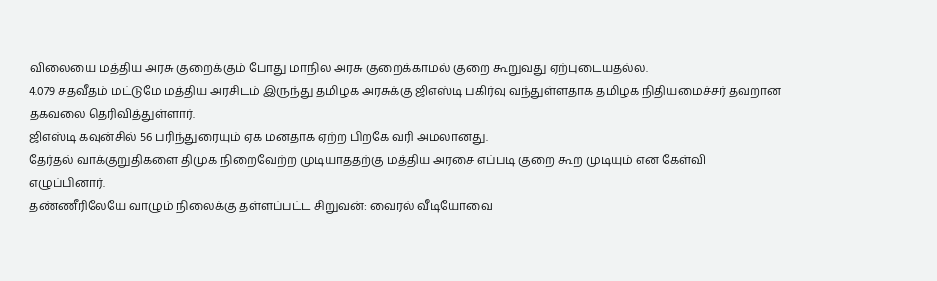விலையை மத்திய அரசு குறைக்கும் போது மாநில அரசு குறைக்காமல் குறை கூறுவது ஏற்புடையதல்ல.
4.079 சதவீதம் மட்டுமே மத்திய அரசிடம் இருந்து தமிழக அரசுக்கு ஜிஎஸ்டி பகிர்வு வந்துள்ளதாக தமிழக நிதியமைச்சர் தவறான தகவலை தெரிவித்துள்ளார்.
ஜிஎஸ்டி கவுன்சில் 56 பரிந்துரையும் ஏக மனதாக ஏற்ற பிறகே வரி அமலானது.
தேர்தல் வாக்குறுதிகளை திமுக நிறைவேற்ற முடியாததற்கு மத்திய அரசை எப்படி குறை கூற முடியும் என கேள்வி எழுப்பினார்.
தண்ணீரிலேயே வாழும் நிலைக்கு தள்ளப்பட்ட சிறுவன்: வைரல் வீடியோவை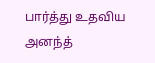பார்த்து உதவிய அனந்த்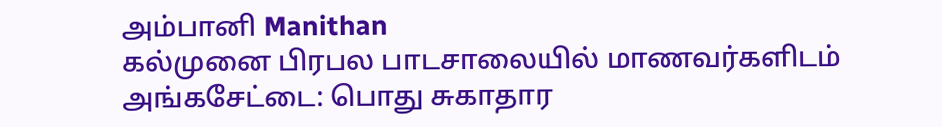அம்பானி Manithan
கல்முனை பிரபல பாடசாலையில் மாணவர்களிடம் அங்கசேட்டை: பொது சுகாதார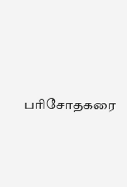பரிசோதகரை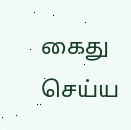கைது செய்ய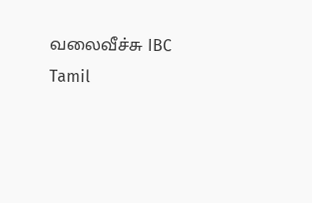வலைவீச்சு IBC Tamil